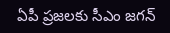ఏపీ ప్రజలకు సీఎం జగన్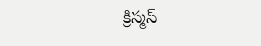క్రిస్మస్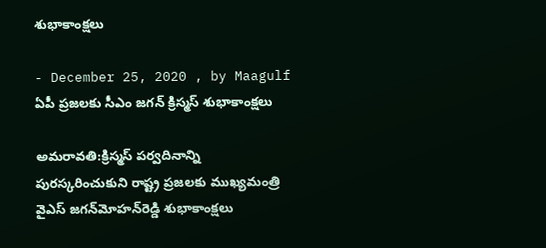శుభాకాంక్షలు

- December 25, 2020 , by Maagulf
ఏపీ ప్రజలకు సీఎం జగన్ క్రిస్మస్ శుభాకాంక్షలు

అమరావతి:క్రిస్మస్‌ పర్వదినాన్ని పురస్కరించుకుని రాష్ట్ర ప్రజలకు ముఖ్యమంత్రి వైఎస్‌ జగన్‌వెూహన్‌రెడ్డి శుభాకాంక్షలు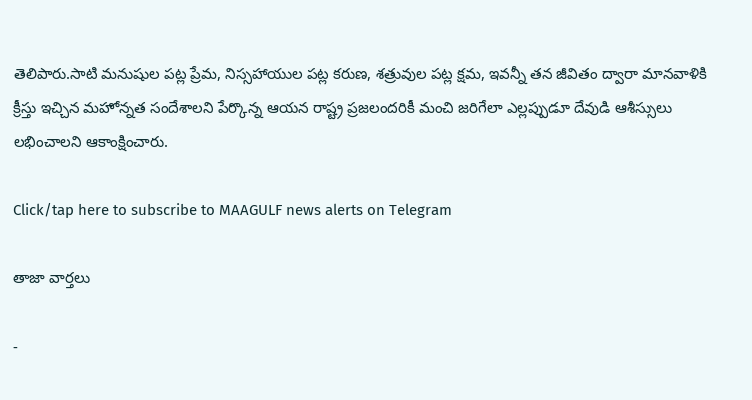తెలిపారు.సాటి మనుషుల పట్ల ప్రేమ, నిస్సహాయుల పట్ల కరుణ, శత్రువుల పట్ల క్షమ, ఇవన్నీ తన జీవితం ద్వారా మానవాళికి క్రీస్తు ఇచ్చిన మహోన్నత సందేశాలని పేర్కొన్న ఆయన రాష్ట్ర ప్రజలందరికీ మంచి జరిగేలా ఎల్లప్పుడూ దేవుడి ఆశీస్సులు లభించాలని ఆకాంక్షించారు.

Click/tap here to subscribe to MAAGULF news alerts on Telegram

తాజా వార్తలు

-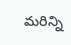మరిన్ని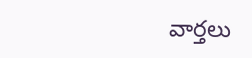వార్తలు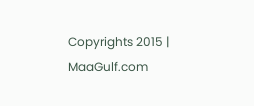Copyrights 2015 | MaaGulf.com